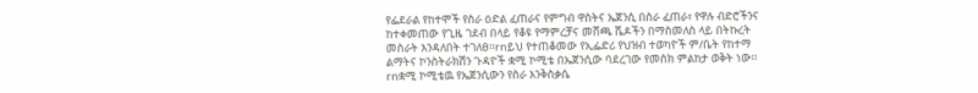የፌደራል የከተሞች የስራ ዕድል ፈጠራና የምግብ ዋስትና ኤጀንሲ በስራ ፈጠራ፣ የዋሉ ብድሮችንና ከተቀመጠው የጊዜ ገደብ በላይ የቆዩ የማምረቻና መሸጫ ሼዶችን በማስመለስ ላይ በትኩረት መስራት እንዳለበት ተገለፀ፡፡rnይህ የተጠቆመው የኢፌድሪ የህዝብ ተወካዮች ም/ቤት የከተማ ልማትና ኮንስትራክሽን ጉዳዮች ቋሚ ኮሚቴ በኤጀንሲው ባደረገው የመስክ ምልከታ ወቅት ነው፡፡rnቋሚ ኮሚቴዉ የኤጀንሲውን የስራ እንቅስቃሴ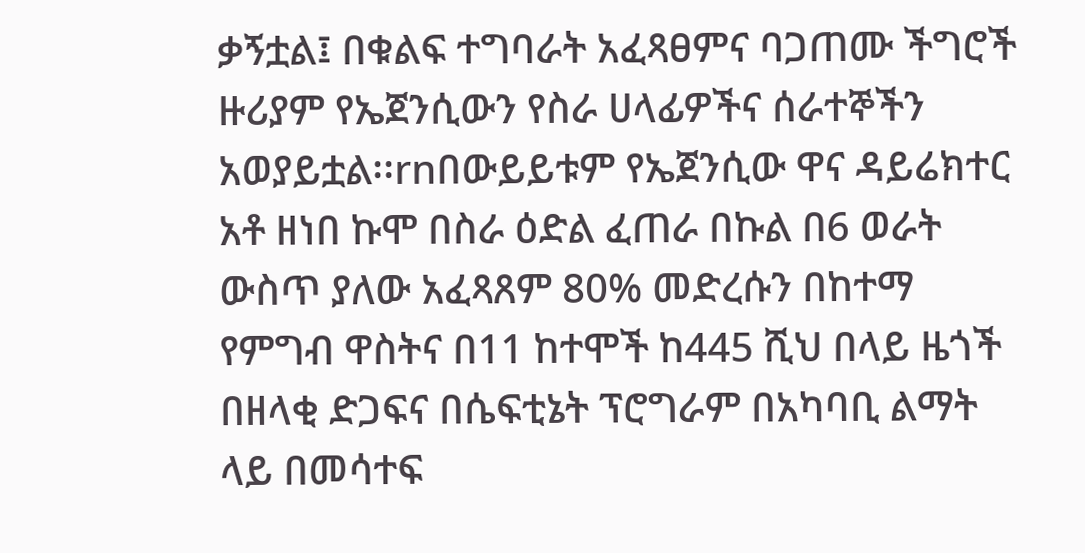ቃኝቷል፤ በቁልፍ ተግባራት አፈጻፀምና ባጋጠሙ ችግሮች ዙሪያም የኤጀንሲውን የስራ ሀላፊዎችና ሰራተኞችን አወያይቷል፡፡rnበውይይቱም የኤጀንሲው ዋና ዳይሬክተር አቶ ዘነበ ኩሞ በስራ ዕድል ፈጠራ በኩል በ6 ወራት ውስጥ ያለው አፈጻጸም 80% መድረሱን በከተማ የምግብ ዋስትና በ11 ከተሞች ከ445 ሺህ በላይ ዜጎች በዘላቂ ድጋፍና በሴፍቲኔት ፕሮግራም በአካባቢ ልማት ላይ በመሳተፍ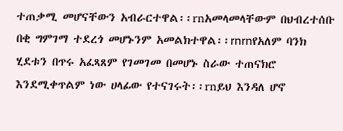ተጠቃሚ መሆናቸውን አብራርተዋል፡፡rnአመላመላቸውም በህብረተሰቡ በቂ ግምገማ ተደረጎ መሆኑንም አመልክተዋል፡፡rnrnየአለም ባንክ ሂደቱን በጥሩ አፈጻጸም የገመገመ በመሆኑ ስራው ተጠናክሮ እንደሚቀጥልም ነው ሀላፊው የተናገሩት፡፡rnይህ እንዳለ ሆኖ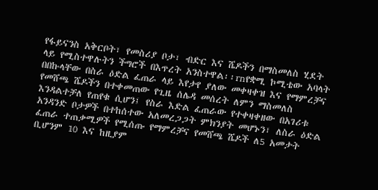የፋይናንስ አቅርቦት፣ የመስሪያ ቦታ፣ ብድር እና ሼዶችን በማስመለስ ሂደት ላይ የሚስተዋሉትን ችግሮች በእጥረት አንስተዋል፡፡rnየቋሚ ኮሚቴው አባላት በበኩላቸው በስራ ዕድል ፈጠራ ላይ እየታየ ያለው መቀዛቀዝ እና የማምረቻና የመሸጫ ሼዶችን በተቀመጠው የጊዜ ሰሌዳ መሰረት ለምን ማስመለስ እንዳልተቻለ የጠየቁ ሲሆን፤ የስራ እድል ፈጠራው የተቀዛቀዘው በአገሪቱ አንዳንድ ቦታዎች በተከሰተው አለመረጋጋት ምክንያት መሆኑን፣ ለስራ ዕድል ፈጠራ ተጠቃሚዎች የሚሰጡ የማምረቻና የመሸጫ ሼዶች ለ5 አመታት ቢሆንም 10 እና ከዚያም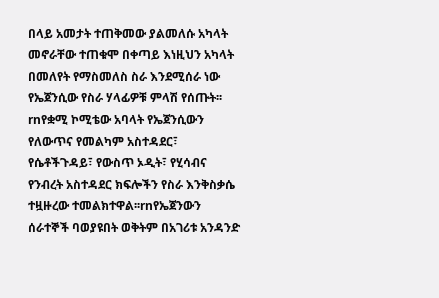በላይ አመታት ተጠቅመው ያልመለሱ አካላት መኖራቸው ተጠቁሞ በቀጣይ እነዚህን አካላት በመለየት የማስመለስ ስራ እንደሚሰራ ነው የኤጀንሲው የስራ ሃላፊዎቹ ምላሽ የሰጡት፡፡rnየቋሚ ኮሚቴው አባላት የኤጀንሲውን የለውጥና የመልካም አስተዳደር፣ የሴቶችጉዳይ፣ የውስጥ ኦዲት፣ የሂሳብና የንብረት አስተዳደር ክፍሎችን የስራ እንቅስቃሴ ተዟዙረው ተመልክተዋል፡፡rnየኤጀንውን ሰራተኞች ባወያዩበት ወቅትም በአገሪቱ አንዳንድ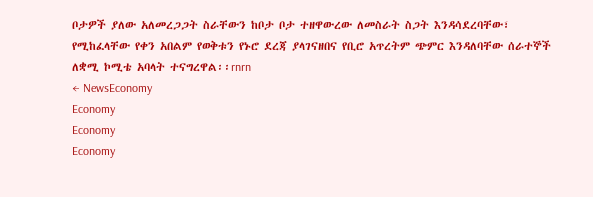ቦታዎች ያለው አለመረጋጋት ስራቸውን ከቦታ ቦታ ተዘዋውረው ለመስራት ስጋት እንዳሳደረባቸው፣ የሚከፈላቸው የቀን አበልም የወቅቱን የኑሮ ደረጃ ያላገናዘበና የቢሮ አጥረትም ጭምር እንዳለባቸው ሰራተኞች ለቋሚ ኮሚቴ አባላት ተናግረዋል፡፡rnrn
← NewsEconomy
Economy
Economy
Economy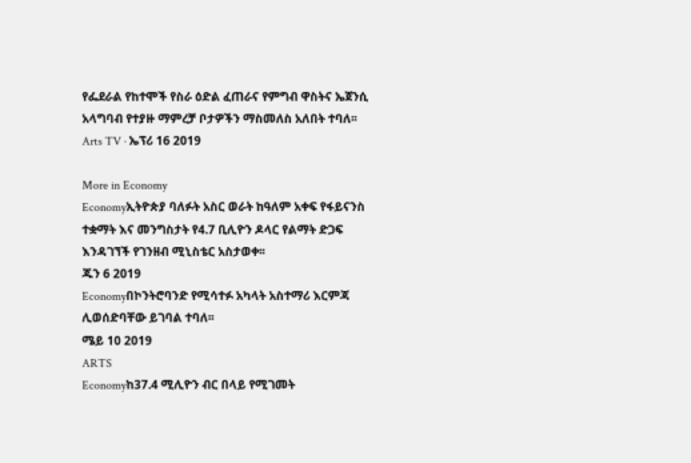የፌደራል የከተሞች የስራ ዕድል ፈጠራና የምግብ ዋስትና ኤጀንሲ አላግባብ የተያዙ ማምረቻ ቦታዎችን ማስመለስ አለበት ተባለ፡፡
Arts TV · ኤፕሪ 16 2019

More in Economy
Economyኢትዮጵያ ባለፉት አስር ወራት ከዓለም አቀፍ የፋይናንስ ተቋማት እና መንግስታት የ4.7 ቢሊዮን ዶላር የልማት ድጋፍ እንዳገኘች የገንዘብ ሚኒስቴር አስታወቀ፡፡
ጁን 6 2019
Economyበኮንትሮባንድ የሚሳተፉ አካላት አስተማሪ እርምጃ ሊወሰድባቸው ይገባል ተባለ፡፡
ሜይ 10 2019
ARTS
Economyከ37.4 ሚሊዮን ብር በላይ የሚገመት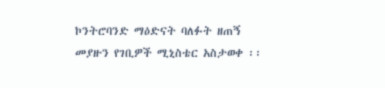ኮንትሮባንድ ማዕድናት ባለፉት ዘጠኝ መያዙን የገቢዎች ሚኒስቴር አስታወቀ ፡፡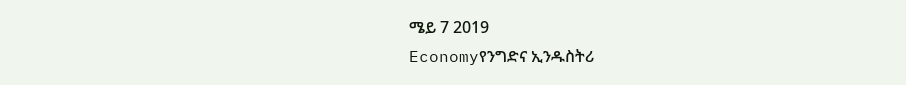ሜይ 7 2019
Economyየንግድና ኢንዱስትሪ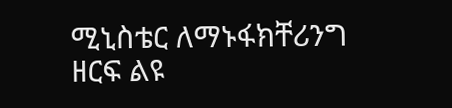ሚኒስቴር ለማኑፋክቸሪንግ ዘርፍ ልዩ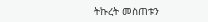ትኩረት መስጠቱን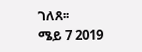ገለጸ፡፡
ሜይ 7 2019